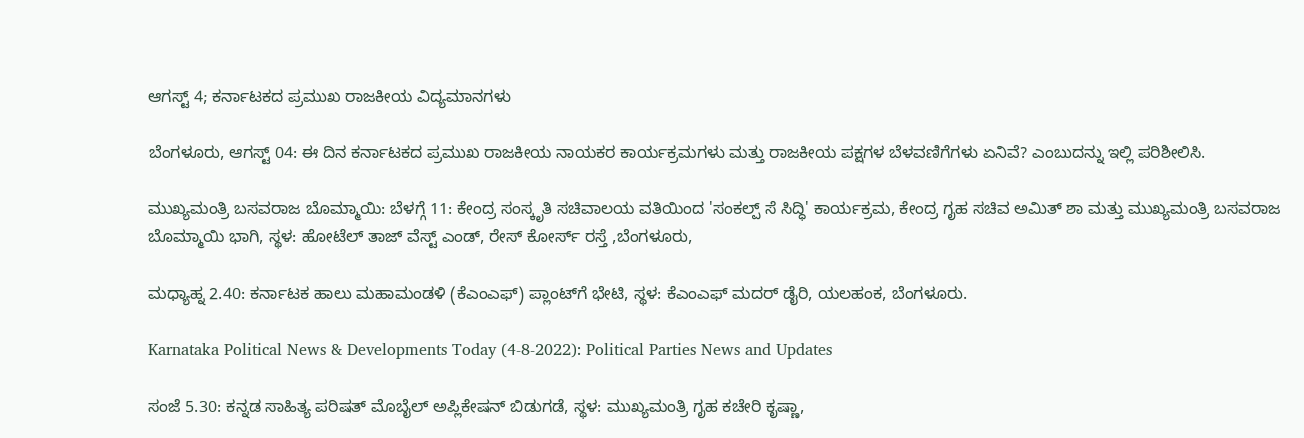ಆಗಸ್ಟ್ 4; ಕರ್ನಾಟಕದ ಪ್ರಮುಖ ರಾಜಕೀಯ ವಿದ್ಯಮಾನಗಳು

ಬೆಂಗಳೂರು, ಆಗಸ್ಟ್ 04: ಈ ದಿನ ಕರ್ನಾಟಕದ ಪ್ರಮುಖ ರಾಜಕೀಯ ನಾಯಕರ ಕಾರ್ಯಕ್ರಮಗಳು ಮತ್ತು ರಾಜಕೀಯ ಪಕ್ಷಗಳ ಬೆಳವಣಿಗೆಗಳು ಏನಿವೆ? ಎಂಬುದನ್ನು ಇಲ್ಲಿ ಪರಿಶೀಲಿಸಿ.

ಮುಖ್ಯಮಂತ್ರಿ ಬಸವರಾಜ ಬೊಮ್ಮಾಯಿ: ಬೆಳಗ್ಗೆ 11: ಕೇಂದ್ರ ಸಂಸ್ಕೃತಿ ಸಚಿವಾಲಯ ವತಿಯಿಂದ 'ಸಂಕಲ್ಪ್ ಸೆ ಸಿದ್ಧಿ' ಕಾರ್ಯಕ್ರಮ, ಕೇಂದ್ರ ಗೃಹ ಸಚಿವ ಅಮಿತ್ ಶಾ ಮತ್ತು ಮುಖ್ಯಮಂತ್ರಿ ಬಸವರಾಜ ಬೊಮ್ಮಾಯಿ ಭಾಗಿ, ಸ್ಥಳ: ಹೋಟೆಲ್ ತಾಜ್ ವೆಸ್ಟ್ ಎಂಡ್, ರೇಸ್‌ ಕೋರ್ಸ್ ರಸ್ತೆ ,ಬೆಂಗಳೂರು,

ಮಧ್ಯಾಹ್ನ 2.40: ಕರ್ನಾಟಕ ಹಾಲು ಮಹಾಮಂಡಳಿ (ಕೆಎಂಎಫ್‌) ಪ್ಲಾಂಟ್‌ಗೆ ಭೇಟಿ, ಸ್ಥಳ: ಕೆಎಂಎಫ್ ಮದರ್ ಡೈರಿ, ಯಲಹಂಕ, ಬೆಂಗಳೂರು.

Karnataka Political News & Developments Today (4-8-2022): Political Parties News and Updates

ಸಂಜೆ 5.30: ಕನ್ನಡ ಸಾಹಿತ್ಯ ಪರಿಷತ್ ಮೊಬೈಲ್ ಅಪ್ಲಿಕೇಷನ್ ಬಿಡುಗಡೆ, ಸ್ಥಳ: ಮುಖ್ಯಮಂತ್ರಿ ಗೃಹ ಕಚೇರಿ ಕೃಷ್ಣಾ,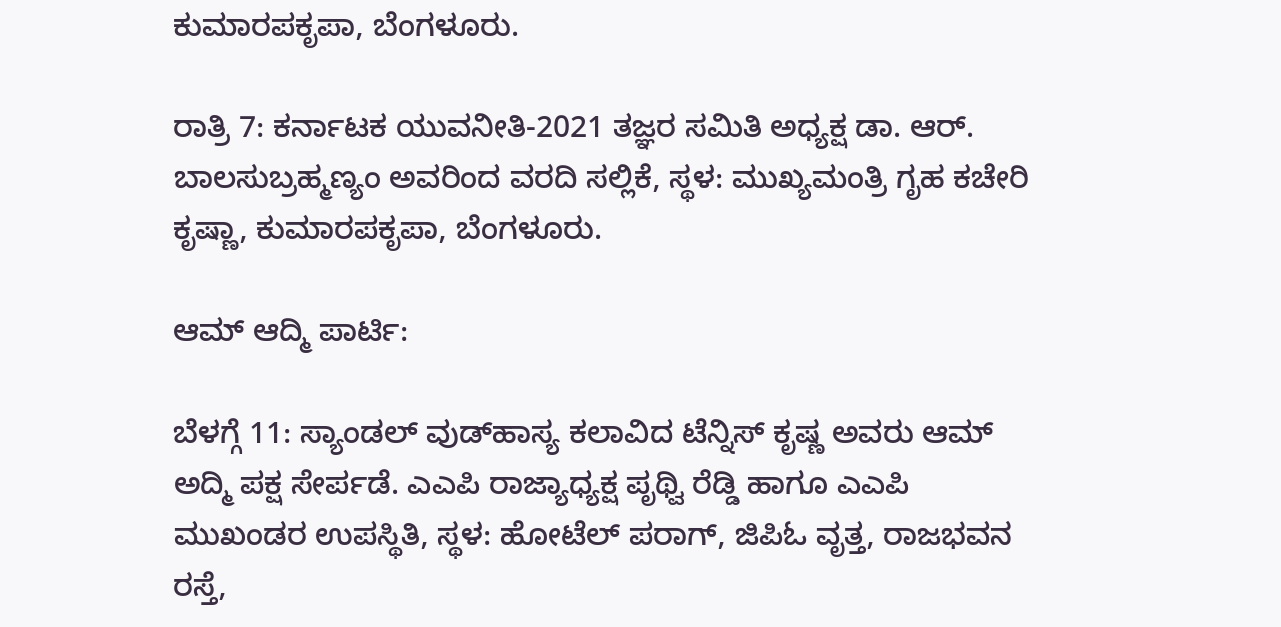ಕುಮಾರಪಕೃಪಾ, ಬೆಂಗಳೂರು.

ರಾತ್ರಿ 7: ಕರ್ನಾಟಕ ಯುವನೀತಿ-2021 ತಜ್ಞರ ಸಮಿತಿ ಅಧ್ಯಕ್ಷ ಡಾ. ಆರ್. ಬಾಲಸುಬ್ರಹ್ಮಣ್ಯಂ ಅವರಿಂದ ವರದಿ ಸಲ್ಲಿಕೆ, ಸ್ಥಳ: ಮುಖ್ಯಮಂತ್ರಿ ಗೃಹ ಕಚೇರಿ ಕೃಷ್ಣಾ, ಕುಮಾರಪಕೃಪಾ, ಬೆಂಗಳೂರು.

ಆಮ್‌ ಆದ್ಮಿ ಪಾರ್ಟಿ:

ಬೆಳಗ್ಗೆ 11: ಸ್ಯಾಂಡಲ್ ವುಡ್‌ಹಾಸ್ಯ ಕಲಾವಿದ ಟೆನ್ನಿಸ್ ಕೃಷ್ಣ ಅವರು ಆಮ್ ಅದ್ಮಿ ಪಕ್ಷ ಸೇರ್ಪಡೆ. ಎಎಪಿ ರಾಜ್ಯಾಧ್ಯಕ್ಷ ಪೃಥ್ವಿ ರೆಡ್ಡಿ ಹಾಗೂ ಎಎಪಿ ಮುಖಂಡರ ಉಪಸ್ಥಿತಿ, ಸ್ಥಳ: ಹೋಟೆಲ್ ಪರಾಗ್, ಜಿಪಿಓ ವೃತ್ತ, ರಾಜಭವನ ರಸ್ತೆ,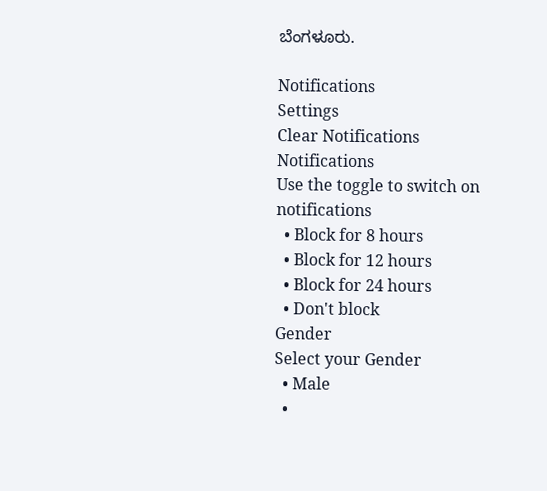ಬೆಂಗಳೂರು.

Notifications
Settings
Clear Notifications
Notifications
Use the toggle to switch on notifications
  • Block for 8 hours
  • Block for 12 hours
  • Block for 24 hours
  • Don't block
Gender
Select your Gender
  • Male
  •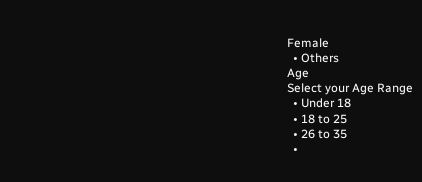Female
  • Others
Age
Select your Age Range
  • Under 18
  • 18 to 25
  • 26 to 35
  •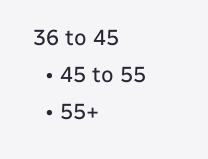36 to 45
  • 45 to 55
  • 55+